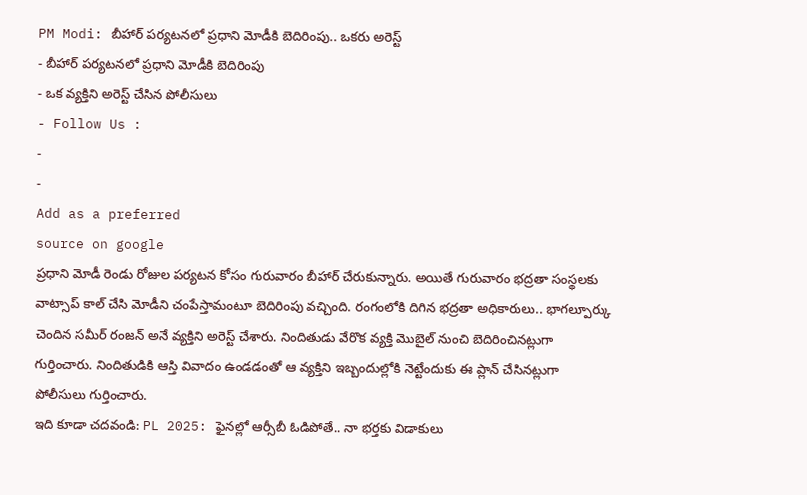PM Modi: బీహార్ పర్యటనలో ప్రధాని మోడీకి బెదిరింపు.. ఒకరు అరెస్ట్
- బీహార్ పర్యటనలో ప్రధాని మోడీకి బెదిరింపు
- ఒక వ్యక్తిని అరెస్ట్ చేసిన పోలీసులు
- Follow Us :
-
-
Add as a preferred
source on google
ప్రధాని మోడీ రెండు రోజుల పర్యటన కోసం గురువారం బీహార్ చేరుకున్నారు. అయితే గురువారం భద్రతా సంస్థలకు వాట్సాప్ కాల్ చేసి మోడీని చంపేస్తామంటూ బెదిరింపు వచ్చింది. రంగంలోకి దిగిన భద్రతా అధికారులు.. భాగల్పూర్కు చెందిన సమీర్ రంజన్ అనే వ్యక్తిని అరెస్ట్ చేశారు. నిందితుడు వేరొక వ్యక్తి మొబైల్ నుంచి బెదిరించినట్లుగా గుర్తించారు. నిందితుడికి ఆస్తి వివాదం ఉండడంతో ఆ వ్యక్తిని ఇబ్బందుల్లోకి నెట్టేందుకు ఈ ప్లాన్ చేసినట్లుగా పోలీసులు గుర్తించారు.
ఇది కూడా చదవండి: PL 2025: ఫైనల్లో ఆర్సీబీ ఓడిపోతే.. నా భర్తకు విడాకులు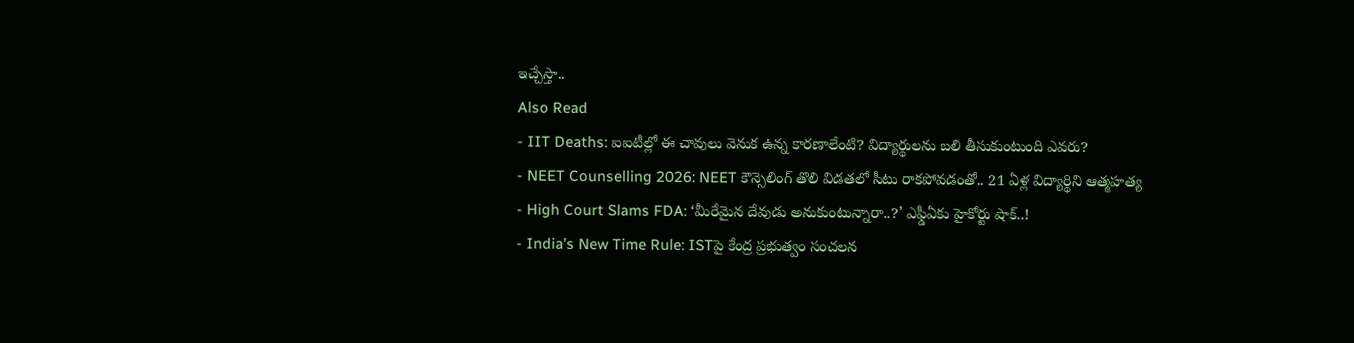ఇచ్చేస్తా..
Also Read
- IIT Deaths: ఐఐటీల్లో ఈ చావులు వెనుక ఉన్న కారణాలేంటి? విద్యార్థులను బలి తీసుకుంటుంది ఎవరు?
- NEET Counselling 2026: NEET కౌన్సెలింగ్ తొలి విడతలో సీటు రాకపోవడంతో.. 21 ఏళ్ల విద్యార్థిని ఆత్మహత్య
- High Court Slams FDA: ‘మీరేమైన దేవుడు అనుకుంటున్నారా..?’ ఎఫ్డీఏకు హైకోర్టు షాక్..!
- India’s New Time Rule: ISTపై కేంద్ర ప్రభుత్వం సంచలన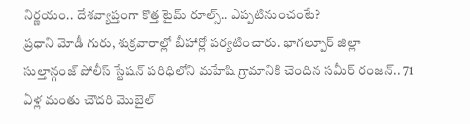నిర్ణయం.. దేశవ్యాప్తంగా కొత్త టైమ్ రూల్స్.. ఎప్పటినుంచంటే?
ప్రధాని మోడీ గురు, శుక్రవారాల్లో బీహార్లో పర్యటించారు. భాగల్పూర్ జిల్లా సుల్తాన్గంజ్ పోలీస్ స్టేషన్ పరిధిలోని మహేషి గ్రామానికి చెందిన సమీర్ రంజన్.. 71 ఏళ్ల మంతు చౌదరి మొబైల్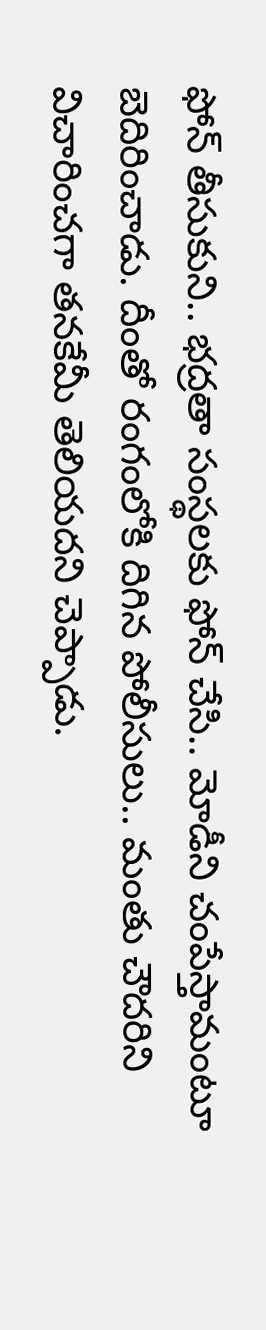ఫోన్ తీసుకుని.. భద్రతా సంస్థలకు ఫోన్ చేసి.. మోడీని చంపేస్తామంటూ బెదిరించాడు. దీంతో రంగంలోకి దిగిన పోలీసులు.. మంతు చౌదరిని విచారించగా తనకేమీ తెలియదని చెప్పాడు.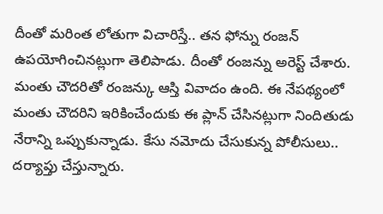దీంతో మరింత లోతుగా విచారిస్తే.. తన ఫోన్ను రంజన్ ఉపయోగించినట్లుగా తెలిపాడు. దీంతో రంజన్ను అరెస్ట్ చేశారు. మంతు చౌదరితో రంజన్కు ఆస్తి వివాదం ఉంది. ఈ నేపథ్యంలో మంతు చౌదరిని ఇరికించేందుకు ఈ ప్లాన్ చేసినట్లుగా నిందితుడు నేరాన్ని ఒప్పుకున్నాడు. కేసు నమోదు చేసుకున్న పోలీసులు.. దర్యాప్తు చేస్తున్నారు.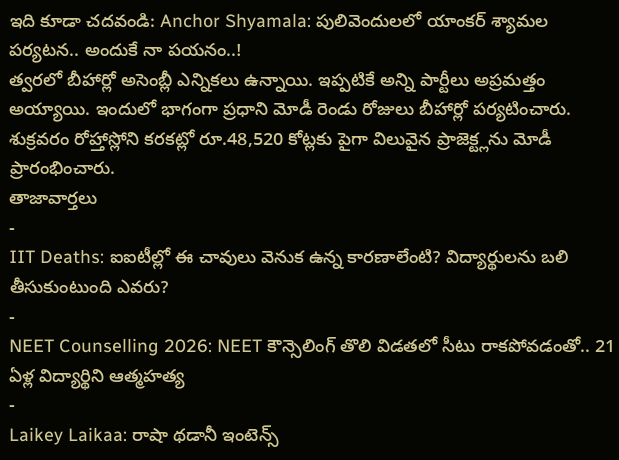ఇది కూడా చదవండి: Anchor Shyamala: పులివెందులలో యాంకర్ శ్యామల పర్యటన.. అందుకే నా పయనం..!
త్వరలో బీహార్లో అసెంబ్లీ ఎన్నికలు ఉన్నాయి. ఇప్పటికే అన్ని పార్టీలు అప్రమత్తం అయ్యాయి. ఇందులో భాగంగా ప్రధాని మోడీ రెండు రోజులు బీహార్లో పర్యటించారు. శుక్రవరం రోహ్తాస్లోని కరకట్లో రూ.48,520 కోట్లకు పైగా విలువైన ప్రాజెక్ట్లను మోడీ ప్రారంభించారు.
తాజావార్తలు
-
IIT Deaths: ఐఐటీల్లో ఈ చావులు వెనుక ఉన్న కారణాలేంటి? విద్యార్థులను బలి తీసుకుంటుంది ఎవరు?
-
NEET Counselling 2026: NEET కౌన్సెలింగ్ తొలి విడతలో సీటు రాకపోవడంతో.. 21 ఏళ్ల విద్యార్థిని ఆత్మహత్య
-
Laikey Laikaa: రాషా థడానీ ఇంటెన్స్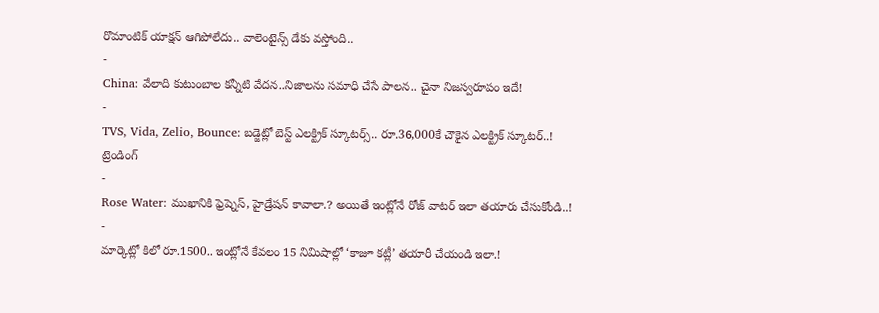రొమాంటిక్ యాక్షన్ ఆగిపోలేదు.. వాలెంటైన్స్ డేకు వస్తోంది..
-
China: వేలాది కుటుంబాల కన్నీటి వేదన..నిజాలను సమాధి చేసే పాలన.. చైనా నిజస్వరూపం ఇదే!
-
TVS, Vida, Zelio, Bounce: బడ్జెట్లో బెస్ట్ ఎలక్ట్రిక్ స్కూటర్స్.. రూ.36,000కే చౌకైన ఎలక్ట్రిక్ స్కూటర్..!
ట్రెండింగ్
-
Rose Water: ముఖానికి ఫ్రెష్నెస్, హైడ్రేషన్ కావాలా.? అయితే ఇంట్లోనే రోజ్ వాటర్ ఇలా తయారు చేసుకోండి..!
-
మార్కెట్లో కిలో రూ.1500.. ఇంట్లోనే కేవలం 15 నిమిషాల్లో ‘కాజూ కట్లీ’ తయారీ చేయండి ఇలా.!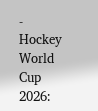-
Hockey World Cup 2026: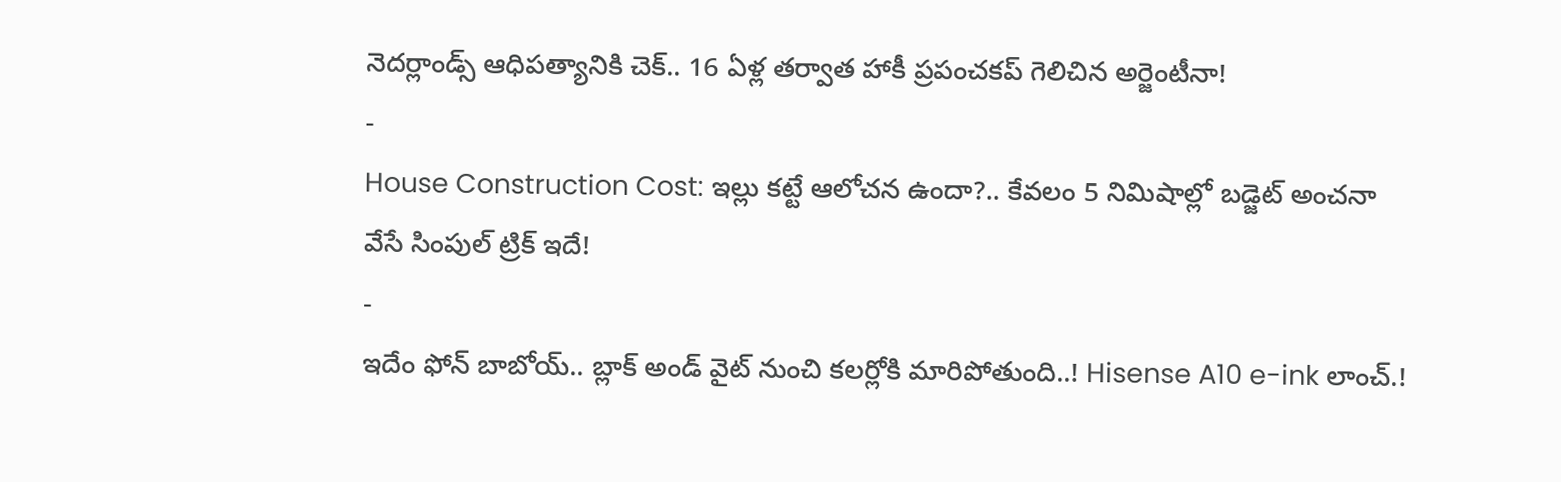నెదర్లాండ్స్ ఆధిపత్యానికి చెక్.. 16 ఏళ్ల తర్వాత హాకీ ప్రపంచకప్ గెలిచిన అర్జెంటీనా!
-
House Construction Cost: ఇల్లు కట్టే ఆలోచన ఉందా?.. కేవలం 5 నిమిషాల్లో బడ్జెట్ అంచనా వేసే సింపుల్ ట్రిక్ ఇదే!
-
ఇదేం ఫోన్ బాబోయ్.. బ్లాక్ అండ్ వైట్ నుంచి కలర్లోకి మారిపోతుంది..! Hisense A10 e-ink లాంచ్.!